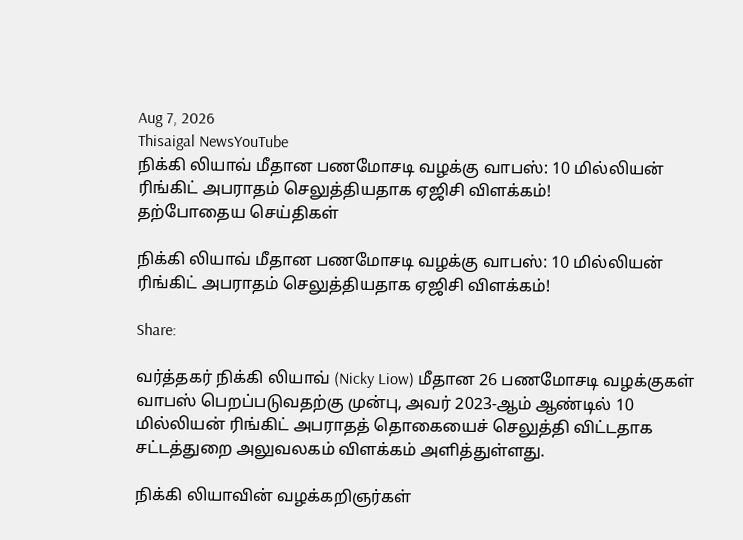Aug 7, 2026
Thisaigal NewsYouTube
நிக்கி லியாவ் மீதான பணமோசடி வழக்கு வாபஸ்: 10 மில்லியன் ரிங்கிட் அபராதம் செலுத்தியதாக ஏஜிசி விளக்கம்!
தற்போதைய செய்திகள்

நிக்கி லியாவ் மீதான பணமோசடி வழக்கு வாபஸ்: 10 மில்லியன் ரிங்கிட் அபராதம் செலுத்தியதாக ஏஜிசி விளக்கம்!

Share:

வர்த்தகர் நிக்கி லியாவ் (Nicky Liow) மீதான 26 பணமோசடி வழக்குகள் வாபஸ் பெறப்படுவதற்கு முன்பு, அவர் 2023-ஆம் ஆண்டில் 10 மில்லியன் ரிங்கிட் அபராதத் தொகையைச் செலுத்தி விட்டதாக சட்டத்துறை அலுவலகம் விளக்கம் அளித்துள்ளது.

நிக்கி லியாவின் வழக்கறிஞர்கள்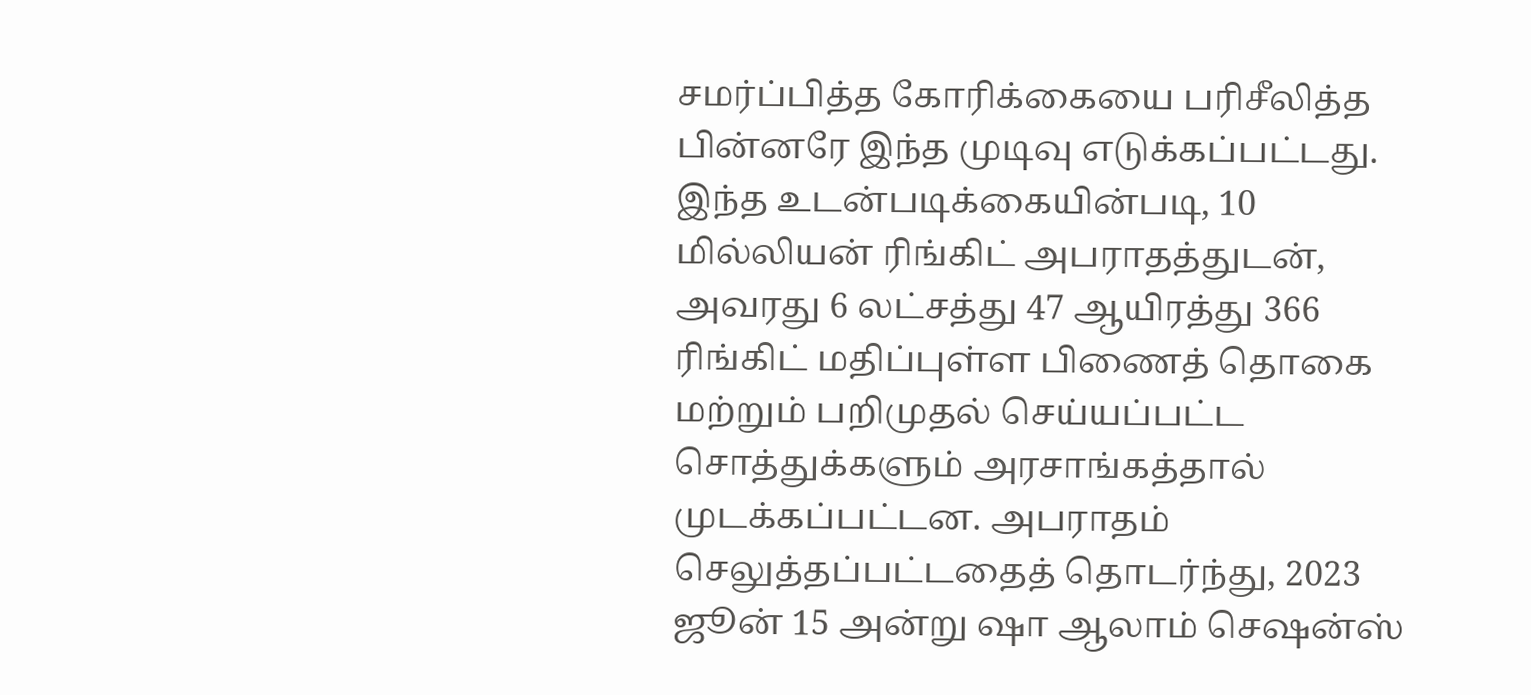சமர்ப்பித்த கோரிக்கையை பரிசீலித்த பின்னரே இந்த முடிவு எடுக்கப்பட்டது. இந்த உடன்படிக்கையின்படி, 10 மில்லியன் ரிங்கிட் அபராதத்துடன், அவரது 6 லட்சத்து 47 ஆயிரத்து 366 ரிங்கிட் மதிப்புள்ள பிணைத் தொகை மற்றும் பறிமுதல் செய்யப்பட்ட சொத்துக்களும் அரசாங்கத்தால் முடக்கப்பட்டன. அபராதம் செலுத்தப்பட்டதைத் தொடர்ந்து, 2023 ஜூன் 15 அன்று ஷா ஆலாம் செஷன்ஸ்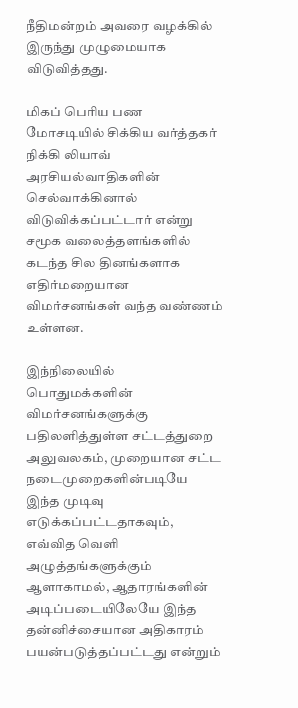நீதிமன்றம் அவரை வழக்கில் இருந்து முழுமையாக விடுவித்தது.

மிகப் பெரிய பண மோசடியில் சிக்கிய வர்த்தகர் நிக்கி லியாவ் அரசியல்வாதிகளின் செல்வாக்கினால் விடுவிக்கப்பட்டார் என்று சமூக வலைத்தளங்களில் கடந்த சில தினங்களாக எதிர்மறையான விமர்சனங்கள் வந்த வண்ணம் உள்ளன.

இந்நிலையில் பொதுமக்களின் விமர்சனங்களுக்கு பதிலளித்துள்ள சட்டத்துறை அலுவலகம், முறையான சட்ட நடைமுறைகளின்படியே இந்த முடிவு எடுக்கப்பட்டதாகவும், எவ்வித வெளி அழுத்தங்களுக்கும் ஆளாகாமல், ஆதாரங்களின் அடிப்படையிலேயே இந்த தன்னிச்சையான அதிகாரம் பயன்படுத்தப்பட்டது என்றும்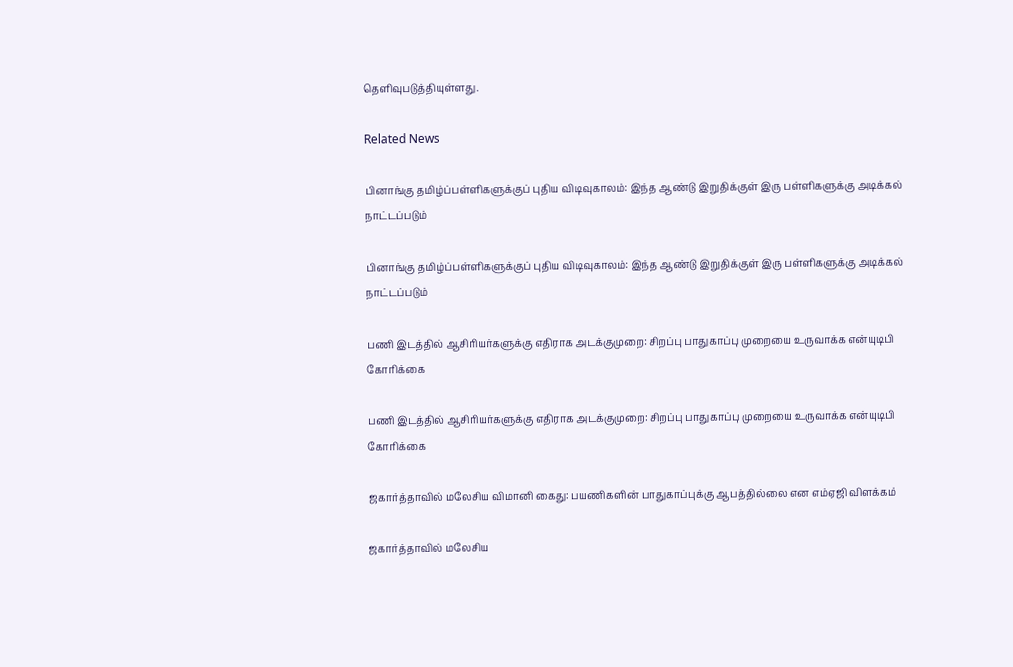தெளிவுபடுத்தியுள்ளது.

Related News

பினாங்கு தமிழ்ப்பள்ளிகளுக்குப் புதிய விடிவுகாலம்: இந்த ஆண்டு இறுதிக்குள் இரு பள்ளிகளுக்கு அடிக்கல் நாட்டப்படும்

பினாங்கு தமிழ்ப்பள்ளிகளுக்குப் புதிய விடிவுகாலம்: இந்த ஆண்டு இறுதிக்குள் இரு பள்ளிகளுக்கு அடிக்கல் நாட்டப்படும்

பணி இடத்தில் ஆசிரியர்களுக்கு எதிராக அடக்குமுறை: சிறப்பு பாதுகாப்பு முறையை உருவாக்க என்யுடிபி கோரிக்கை

பணி இடத்தில் ஆசிரியர்களுக்கு எதிராக அடக்குமுறை: சிறப்பு பாதுகாப்பு முறையை உருவாக்க என்யுடிபி கோரிக்கை

ஜகார்த்தாவில் மலேசிய விமானி கைது: பயணிகளின் பாதுகாப்புக்கு ஆபத்தில்லை என எம்ஏஜி விளக்கம்

ஜகார்த்தாவில் மலேசிய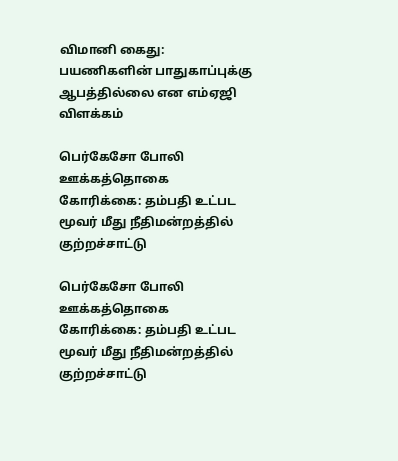விமானி கைது: பயணிகளின் பாதுகாப்புக்கு ஆபத்தில்லை என எம்ஏஜி விளக்கம்

பெர்கேசோ போலி ஊக்கத்தொகை கோரிக்கை: தம்பதி உட்பட மூவர் மீது நீதிமன்றத்தில் குற்றச்சாட்டு

பெர்கேசோ போலி ஊக்கத்தொகை கோரிக்கை: தம்பதி உட்பட மூவர் மீது நீதிமன்றத்தில் குற்றச்சாட்டு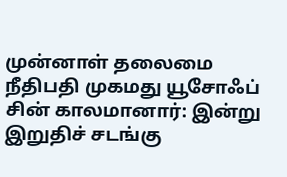முன்னாள் தலைமை நீதிபதி முகமது யூசோஃப் சின் காலமானார்: இன்று இறுதிச் சடங்கு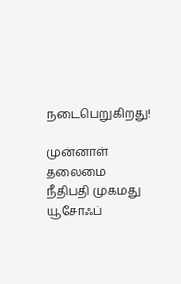நடைபெறுகிறது!

முன்னாள் தலைமை நீதிபதி முகமது யூசோஃப்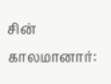சின் காலமானார்: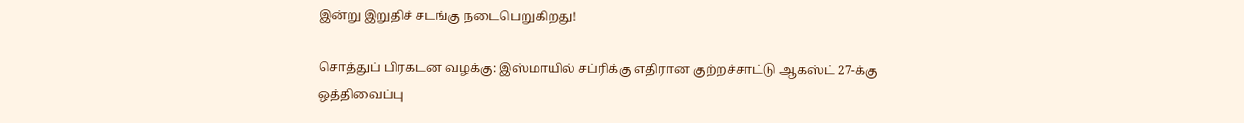இன்று இறுதிச் சடங்கு நடைபெறுகிறது!

சொத்துப் பிரகடன வழக்கு: இஸ்மாயில் சப்ரிக்கு எதிரான குற்றச்சாட்டு ஆகஸ்ட் 27-க்கு ஒத்திவைப்பு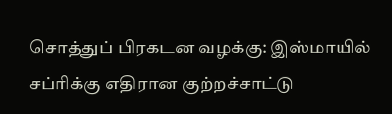சொத்துப் பிரகடன வழக்கு: இஸ்மாயில் சப்ரிக்கு எதிரான குற்றச்சாட்டு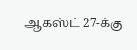ஆகஸ்ட் 27-க்கு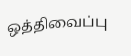ஒத்திவைப்பு